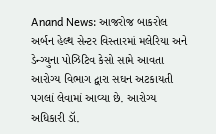Anand News: આજરોજ બાકરોલ અર્બન હેલ્થ સેન્ટર વિસ્તારમાં મલેરિયા અને ડેન્ગ્યુના પોઝિટિવ કેસો સામે આવતા આરોગ્ય વિભાગ દ્વારા સઘન અટકાયતી પગલાં લેવામાં આવ્યા છે. આરોગ્ય અધિકારી ડૉ.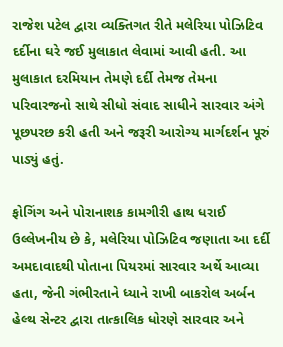રાજેશ પટેલ દ્વારા વ્યક્તિગત રીતે મલેરિયા પોઝિટિવ દર્દીના ઘરે જઈ મુલાકાત લેવામાં આવી હતી. આ મુલાકાત દરમિયાન તેમણે દર્દી તેમજ તેમના પરિવારજનો સાથે સીધો સંવાદ સાધીને સારવાર અંગે પૂછપરછ કરી હતી અને જરૂરી આરોગ્ય માર્ગદર્શન પૂરું પાડ્યું હતું.

ફોગિંગ અને પોરાનાશક કામગીરી હાથ ધરાઈ
ઉલ્લેખનીય છે કે, મલેરિયા પોઝિટિવ જણાતા આ દર્દી અમદાવાદથી પોતાના પિયરમાં સારવાર અર્થે આવ્યા હતા, જેની ગંભીરતાને ધ્યાને રાખી બાકરોલ અર્બન હેલ્થ સેન્ટર દ્વારા તાત્કાલિક ધોરણે સારવાર અને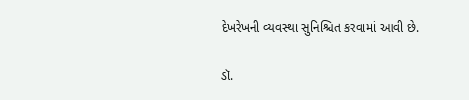દેખરેખની વ્યવસ્થા સુનિશ્ચિત કરવામાં આવી છે.

ડૉ.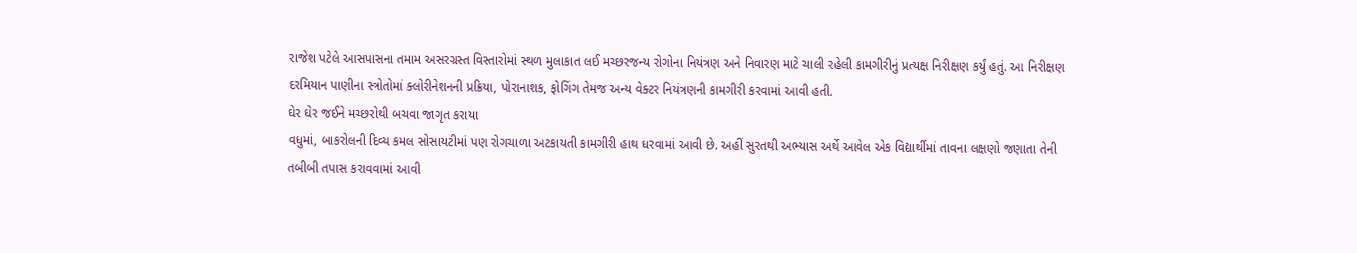રાજેશ પટેલે આસપાસના તમામ અસરગ્રસ્ત વિસ્તારોમાં સ્થળ મુલાકાત લઈ મચ્છરજન્ય રોગોના નિયંત્રણ અને નિવારણ માટે ચાલી રહેલી કામગીરીનું પ્રત્યક્ષ નિરીક્ષણ કર્યું હતું. આ નિરીક્ષણ દરમિયાન પાણીના સ્ત્રોતોમાં ક્લોરીનેશનની પ્રક્રિયા, પોરાનાશક, ફોગિંગ તેમજ અન્ય વેક્ટર નિયંત્રણની કામગીરી કરવામાં આવી હતી.
ઘેર ઘેર જઈને મચ્છરોથી બચવા જાગૃત કરાયા
વધુમાં, બાકરોલની દિવ્ય કમલ સોસાયટીમાં પણ રોગચાળા અટકાયતી કામગીરી હાથ ધરવામાં આવી છે. અહીં સુરતથી અભ્યાસ અર્થે આવેલ એક વિદ્યાર્થીમાં તાવના લક્ષણો જણાતા તેની તબીબી તપાસ કરાવવામાં આવી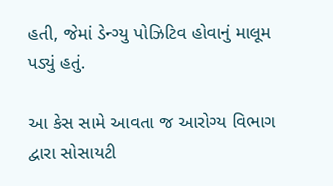હતી, જેમાં ડેન્ગ્યુ પોઝિટિવ હોવાનું માલૂમ પડ્યું હતું.

આ કેસ સામે આવતા જ આરોગ્ય વિભાગ દ્વારા સોસાયટી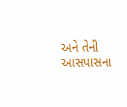અને તેની આસપાસના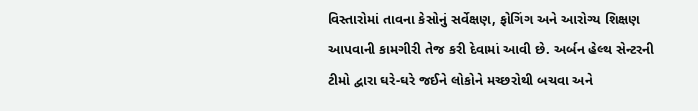વિસ્તારોમાં તાવના કેસોનું સર્વેક્ષણ, ફોગિંગ અને આરોગ્ય શિક્ષણ આપવાની કામગીરી તેજ કરી દેવામાં આવી છે. અર્બન હેલ્થ સેન્ટરની ટીમો દ્વારા ઘરે-ઘરે જઈને લોકોને મચ્છરોથી બચવા અને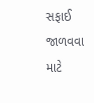સફાઈ જાળવવા માટે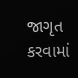જાગૃત કરવામાં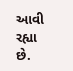આવી રહ્યા છે.